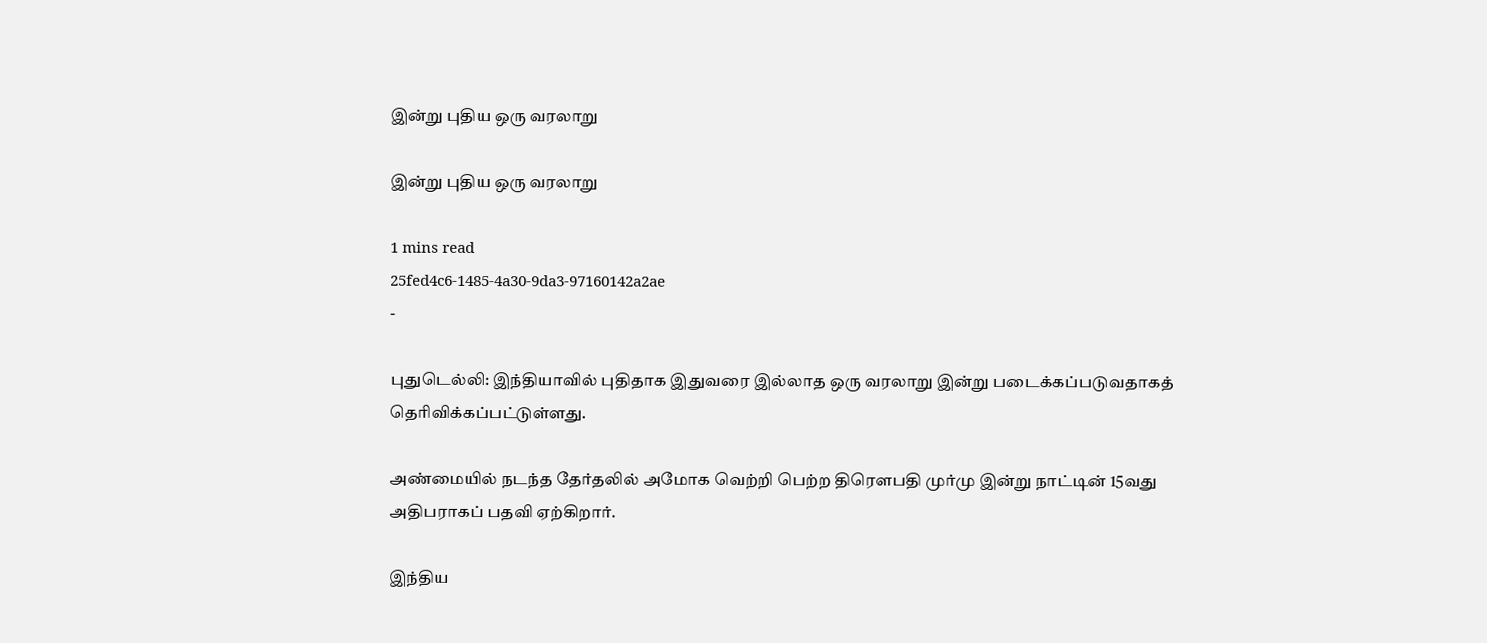இன்று புதிய ஒரு வரலாறு

இன்று புதிய ஒரு வரலாறு

1 mins read
25fed4c6-1485-4a30-9da3-97160142a2ae
-

புதுடெல்லி: இந்தியாவில் புதிதாக இதுவரை இல்லாத ஒரு வரலாறு இன்று படைக்கப்படுவதாகத் தெரிவிக்கப்பட்டுள்ளது.

அண்மையில் நடந்த தேர்தலில் அமோக வெற்றி பெற்ற திரௌபதி முர்மு இன்று நாட்டின் 15வது அதிபராகப் பதவி ஏற்கிறார்.

இந்திய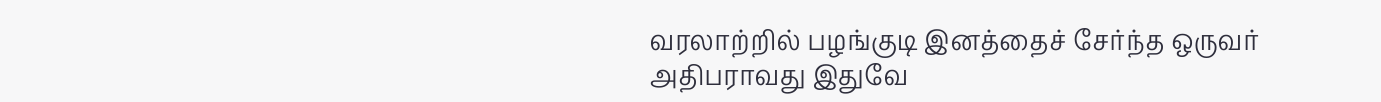வரலாற்றில் பழங்குடி இனத்தைச் சேர்ந்த ஒருவர் அதிபராவது இதுவே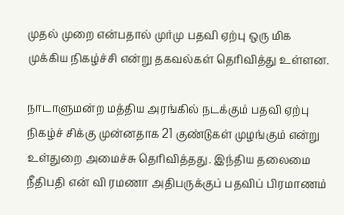முதல் முறை என்பதால் முர்மு பதவி ஏற்பு ஒரு மிக முக்கிய நிகழ்ச்சி என்று தகவல்கள் தெரிவித்து உள்ளன.

நாடாளுமன்ற மத்திய அரங்கில் நடக்கும் பதவி ஏற்பு நிகழ்ச் சிக்கு முன்னதாக 21 குண்டுகள் முழங்கும் என்று உள்துறை அமைச்சு தெரிவித்தது. இந்திய தலைமை நீதிபதி என் வி ரமணா அதிபருக்குப் பதவிப் பிரமாணம்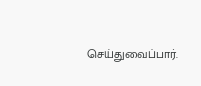செய்துவைப்பார்.